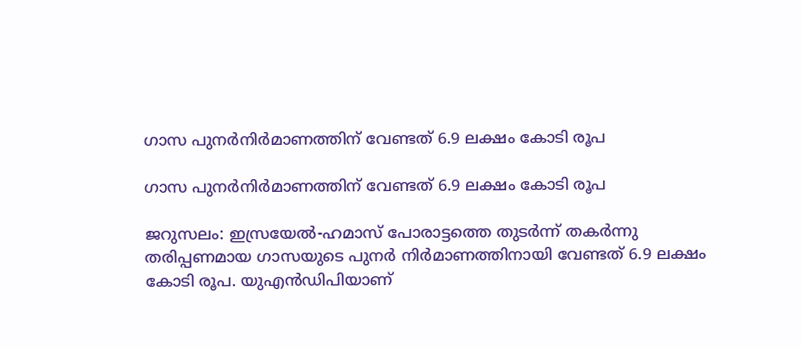ഗാസ പുനര്‍നിര്‍മാണത്തിന് വേണ്ടത് 6.9 ലക്ഷം കോടി രൂപ

ഗാസ പുനര്‍നിര്‍മാണത്തിന് വേണ്ടത് 6.9 ലക്ഷം കോടി രൂപ

ജറുസലം: ഇസ്രയേല്‍-ഹമാസ് പോരാട്ടത്തെ തുടര്‍ന്ന് തകര്‍ന്നു തരിപ്പണമായ ഗാസയുടെ പുനര്‍ നിര്‍മാണത്തിനായി വേണ്ടത് 6.9 ലക്ഷം കോടി രൂപ. യുഎന്‍ഡിപിയാണ്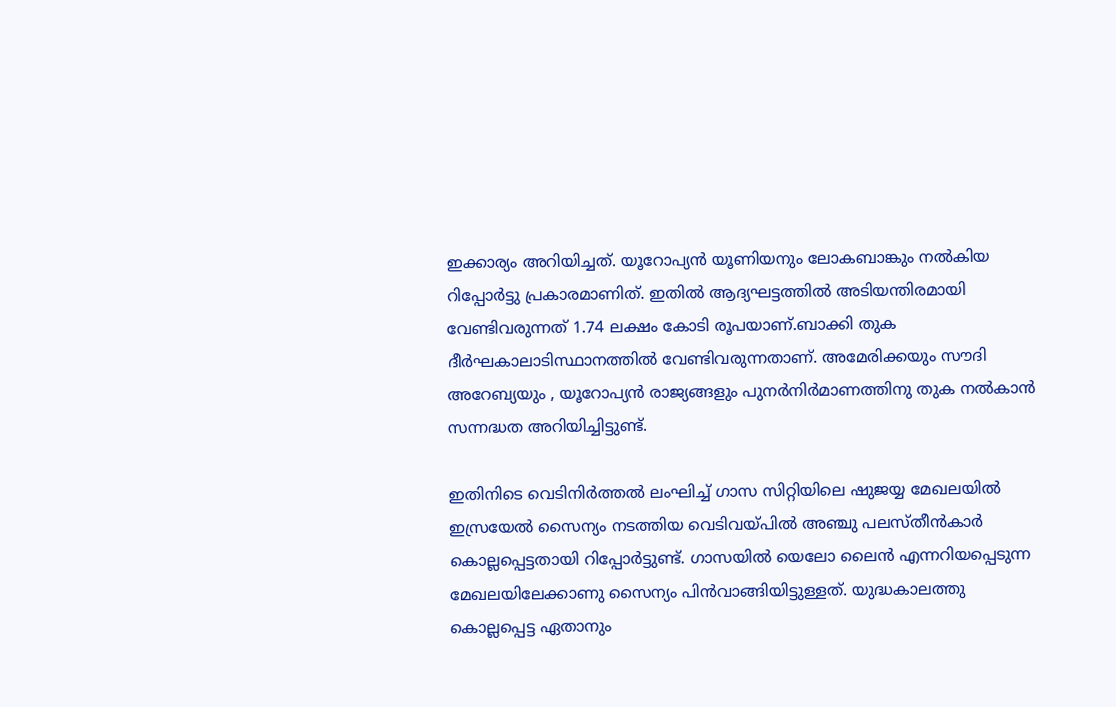ഇക്കാര്യം അറിയിച്ചത്. യൂറോപ്യന്‍ യൂണിയനും ലോകബാങ്കും നല്‍കിയ റിപ്പോര്‍ട്ടു പ്രകാരമാണിത്. ഇതില്‍ ആദ്യഘട്ടത്തില്‍ അടിയന്തിരമായി വേണ്ടിവരുന്നത് 1.74 ലക്ഷം കോടി രൂപയാണ്.ബാക്കി തുക ദീര്‍ഘകാലാടിസ്ഥാനത്തില്‍ വേണ്ടിവരുന്നതാണ്. അമേരിക്കയും സൗദി അറേബ്യയും , യൂറോപ്യന്‍ രാജ്യങ്ങളും പുനര്‍നിര്‍മാണത്തിനു തുക നല്‍കാന്‍ സന്നദ്ധത അറിയിച്ചിട്ടുണ്ട്.

ഇതിനിടെ വെടിനിര്‍ത്തല്‍ ലംഘിച്ച് ഗാസ സിറ്റിയിലെ ഷുജയ്യ മേഖലയില്‍ ഇസ്രയേല്‍ സൈന്യം നടത്തിയ വെടിവയ്പില്‍ അഞ്ചു പലസ്തീന്‍കാര്‍ കൊല്ലപ്പെട്ടതായി റിപ്പോര്‍ട്ടുണ്ട്. ഗാസയില്‍ യെലോ ലൈന്‍ എന്നറിയപ്പെടുന്ന മേഖലയിലേക്കാണു സൈന്യം പിന്‍വാങ്ങിയിട്ടുള്ളത്. യുദ്ധകാലത്തു കൊല്ലപ്പെട്ട ഏതാനും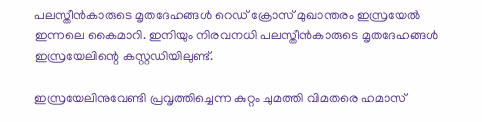പലസ്തീന്‍കാരുടെ മൃതദേഹങ്ങള്‍ റെഡ് ക്രോസ് മുഖാന്തരം ഇസ്രയേല്‍ ഇന്നലെ കൈമാറി. ഇനിയും നിരവനധി പലസ്തീന്‍കാരുടെ മൃതദേഹങ്ങള്‍ ഇസ്രയേലിന്റെ കസ്റ്റഡിയിലുണ്ട്.

ഇസ്രയേലിനുവേണ്ടി പ്രവൃത്തിച്ചെന്ന കുറ്റം ചുമത്തി വിമതരെ ഹമാസ്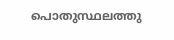പൊതുസ്ഥലത്തു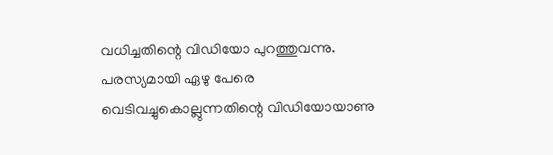വധിച്ചതിന്റെ വിഡിയോ പുറത്തുവന്നു. പരസ്യമായി ഏഴു പേരെ വെടിവച്ചുകൊല്ലുന്നതിന്റെ വിഡിയോയാണു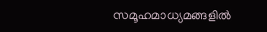സമൂഹമാധ്യമങ്ങളില്‍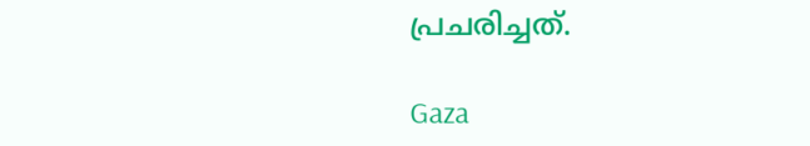പ്രചരിച്ചത്.

Gaza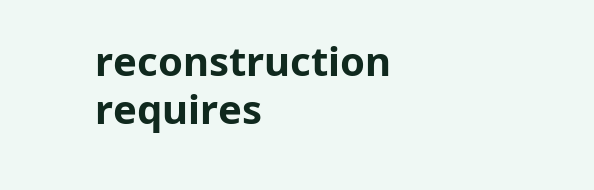reconstruction requires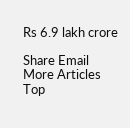Rs 6.9 lakh crore

Share Email
More Articles
Top